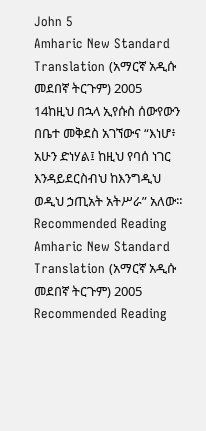John 5
Amharic New Standard Translation (አማርኛ አዲሱ መደበኛ ትርጉም) 2005
14ከዚህ በኋላ ኢየሱስ ሰውየውን በቤተ መቅደስ አገኘውና “እነሆ፥ አሁን ድነሃል፤ ከዚህ የባሰ ነገር እንዳይደርስብህ ከእንግዲህ ወዲህ ኃጢአት አትሥራ” አለው።
Recommended Reading
Amharic New Standard Translation (አማርኛ አዲሱ መደበኛ ትርጉም) 2005
Recommended Reading